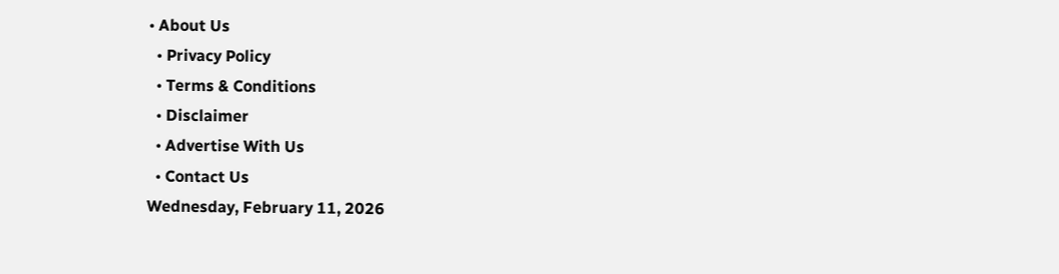• About Us
  • Privacy Policy
  • Terms & Conditions
  • Disclaimer
  • Advertise With Us
  • Contact Us
Wednesday, February 11, 2026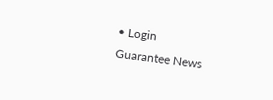• Login
Guarantee News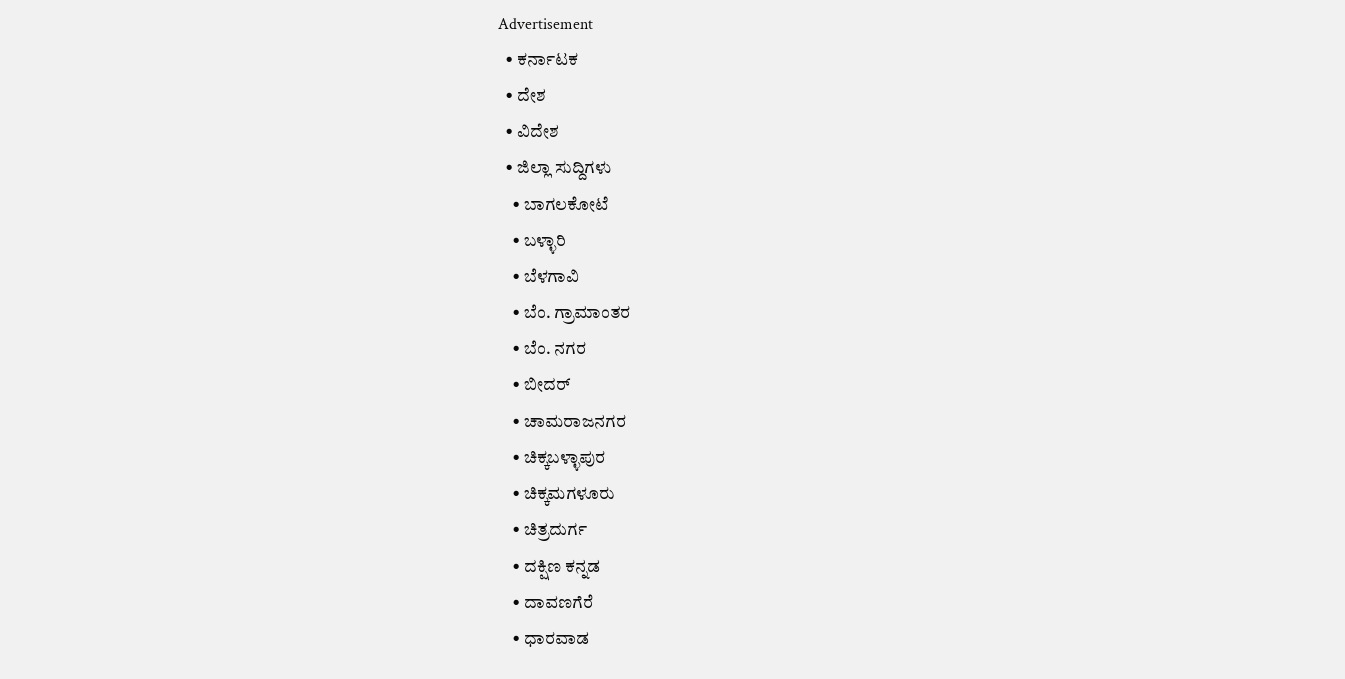Advertisement
  • ಕರ್ನಾಟಕ
  • ದೇಶ
  • ವಿದೇಶ
  • ಜಿಲ್ಲಾ ಸುದ್ದಿಗಳು
    • ಬಾಗಲಕೋಟೆ
    • ಬಳ್ಳಾರಿ
    • ಬೆಳಗಾವಿ
    • ಬೆಂ. ಗ್ರಾಮಾಂತರ
    • ಬೆಂ. ನಗರ
    • ಬೀದರ್
    • ಚಾಮರಾಜನಗರ
    • ಚಿಕ್ಕಬಳ್ಳಾಪುರ
    • ಚಿಕ್ಕಮಗಳೂರು
    • ಚಿತ್ರದುರ್ಗ
    • ದಕ್ಷಿಣ ಕನ್ನಡ
    • ದಾವಣಗೆರೆ
    • ಧಾರವಾಡ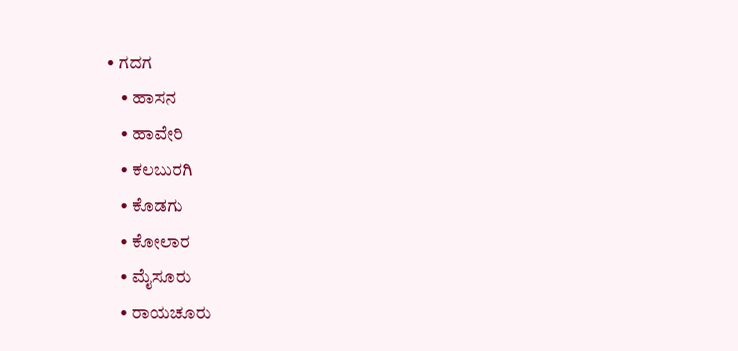• ಗದಗ
    • ಹಾಸನ
    • ಹಾವೇರಿ
    • ಕಲಬುರಗಿ
    • ಕೊಡಗು
    • ಕೋಲಾರ
    • ಮೈಸೂರು
    • ರಾಯಚೂರು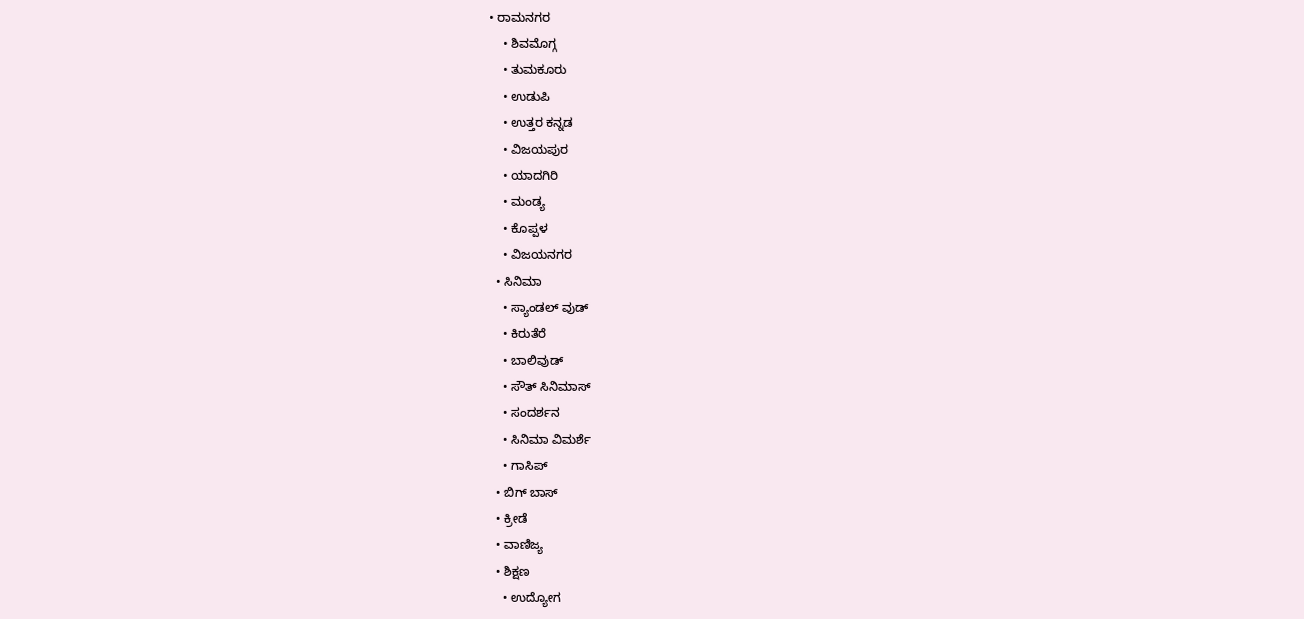• ರಾಮನಗರ
    • ಶಿವಮೊಗ್ಗ
    • ತುಮಕೂರು
    • ಉಡುಪಿ
    • ಉತ್ತರ ಕನ್ನಡ
    • ವಿಜಯಪುರ
    • ಯಾದಗಿರಿ
    • ಮಂಡ್ಯ
    • ಕೊಪ್ಪಳ
    • ವಿಜಯನಗರ
  • ಸಿನಿಮಾ
    • ಸ್ಯಾಂಡಲ್ ವುಡ್
    • ಕಿರುತೆರೆ
    • ಬಾಲಿವುಡ್
    • ಸೌತ್ ಸಿನಿಮಾಸ್
    • ಸಂದರ್ಶನ
    • ಸಿನಿಮಾ ವಿಮರ್ಶೆ
    • ಗಾಸಿಪ್
  • ಬಿಗ್ ಬಾಸ್
  • ಕ್ರೀಡೆ
  • ವಾಣಿಜ್ಯ
  • ಶಿಕ್ಷಣ
    • ಉದ್ಯೋಗ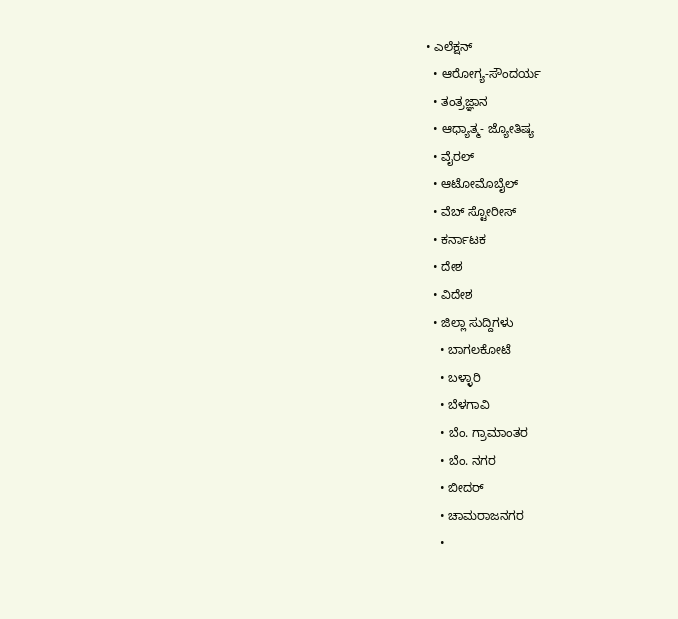• ಎಲೆಕ್ಷನ್
  • ಆರೋಗ್ಯ-ಸೌಂದರ್ಯ
  • ತಂತ್ರಜ್ಞಾನ
  • ಆಧ್ಯಾತ್ಮ- ಜ್ಯೋತಿಷ್ಯ
  • ವೈರಲ್
  • ಆಟೋಮೊಬೈಲ್
  • ವೆಬ್ ಸ್ಟೋರೀಸ್
  • ಕರ್ನಾಟಕ
  • ದೇಶ
  • ವಿದೇಶ
  • ಜಿಲ್ಲಾ ಸುದ್ದಿಗಳು
    • ಬಾಗಲಕೋಟೆ
    • ಬಳ್ಳಾರಿ
    • ಬೆಳಗಾವಿ
    • ಬೆಂ. ಗ್ರಾಮಾಂತರ
    • ಬೆಂ. ನಗರ
    • ಬೀದರ್
    • ಚಾಮರಾಜನಗರ
    •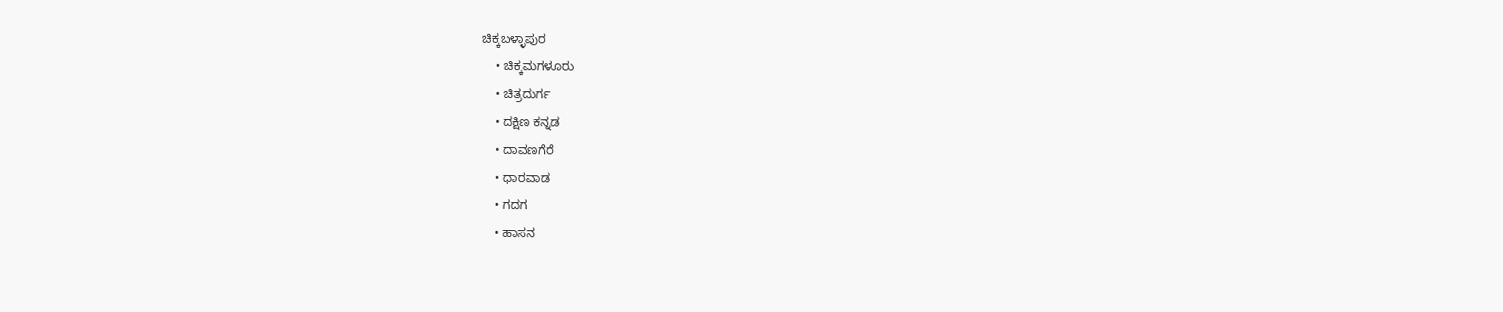ಚಿಕ್ಕಬಳ್ಳಾಪುರ
    • ಚಿಕ್ಕಮಗಳೂರು
    • ಚಿತ್ರದುರ್ಗ
    • ದಕ್ಷಿಣ ಕನ್ನಡ
    • ದಾವಣಗೆರೆ
    • ಧಾರವಾಡ
    • ಗದಗ
    • ಹಾಸನ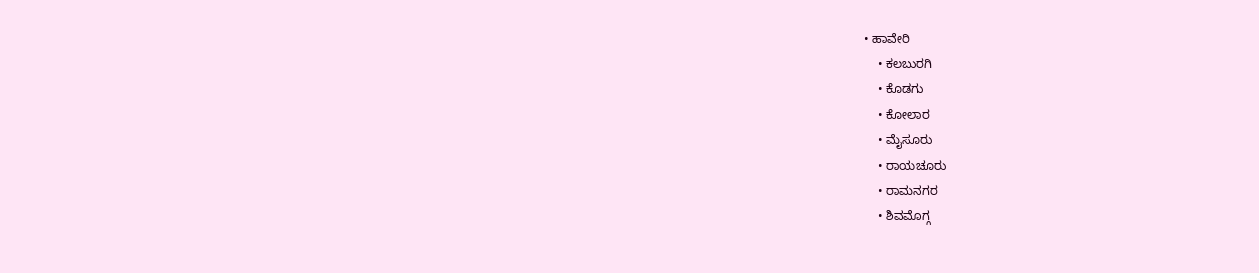• ಹಾವೇರಿ
    • ಕಲಬುರಗಿ
    • ಕೊಡಗು
    • ಕೋಲಾರ
    • ಮೈಸೂರು
    • ರಾಯಚೂರು
    • ರಾಮನಗರ
    • ಶಿವಮೊಗ್ಗ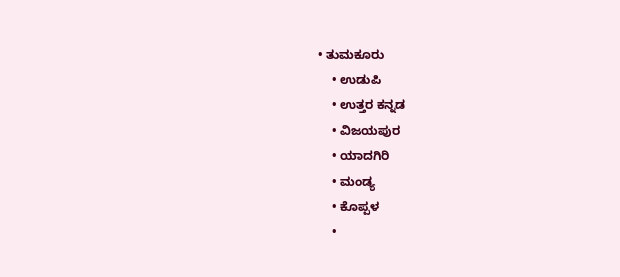• ತುಮಕೂರು
    • ಉಡುಪಿ
    • ಉತ್ತರ ಕನ್ನಡ
    • ವಿಜಯಪುರ
    • ಯಾದಗಿರಿ
    • ಮಂಡ್ಯ
    • ಕೊಪ್ಪಳ
    •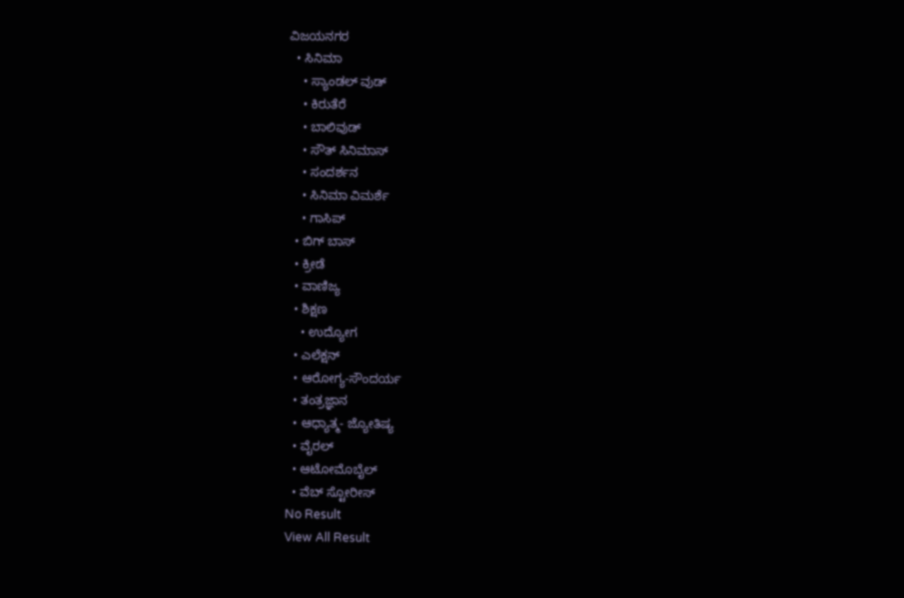ವಿಜಯನಗರ
  • ಸಿನಿಮಾ
    • ಸ್ಯಾಂಡಲ್ ವುಡ್
    • ಕಿರುತೆರೆ
    • ಬಾಲಿವುಡ್
    • ಸೌತ್ ಸಿನಿಮಾಸ್
    • ಸಂದರ್ಶನ
    • ಸಿನಿಮಾ ವಿಮರ್ಶೆ
    • ಗಾಸಿಪ್
  • ಬಿಗ್ ಬಾಸ್
  • ಕ್ರೀಡೆ
  • ವಾಣಿಜ್ಯ
  • ಶಿಕ್ಷಣ
    • ಉದ್ಯೋಗ
  • ಎಲೆಕ್ಷನ್
  • ಆರೋಗ್ಯ-ಸೌಂದರ್ಯ
  • ತಂತ್ರಜ್ಞಾನ
  • ಆಧ್ಯಾತ್ಮ- ಜ್ಯೋತಿಷ್ಯ
  • ವೈರಲ್
  • ಆಟೋಮೊಬೈಲ್
  • ವೆಬ್ ಸ್ಟೋರೀಸ್
No Result
View All Result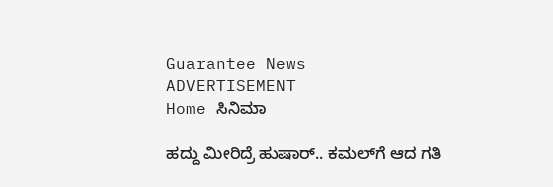Guarantee News
ADVERTISEMENT
Home ಸಿನಿಮಾ

ಹದ್ದು ಮೀರಿದ್ರೆ ಹುಷಾರ್.. ಕಮಲ್‌ಗೆ ಆದ ಗತಿ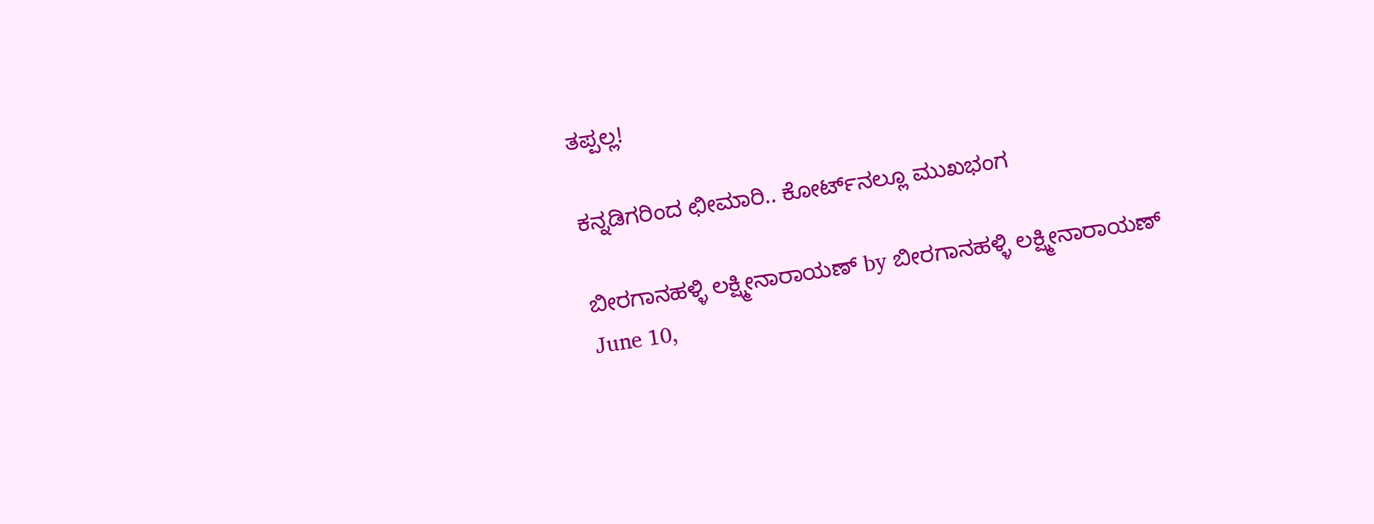ತಪ್ಪಲ್ಲ!

ಕನ್ನಡಿಗರಿಂದ ಛೀಮಾರಿ.. ಕೋರ್ಟ್‌ನಲ್ಲೂ ಮುಖಭಂಗ

ಬೀರಗಾನಹಳ್ಳಿ ಲಕ್ಷ್ಮೀನಾರಾಯಣ್ by ಬೀರಗಾನಹಳ್ಳಿ ಲಕ್ಷ್ಮೀನಾರಾಯಣ್
June 10,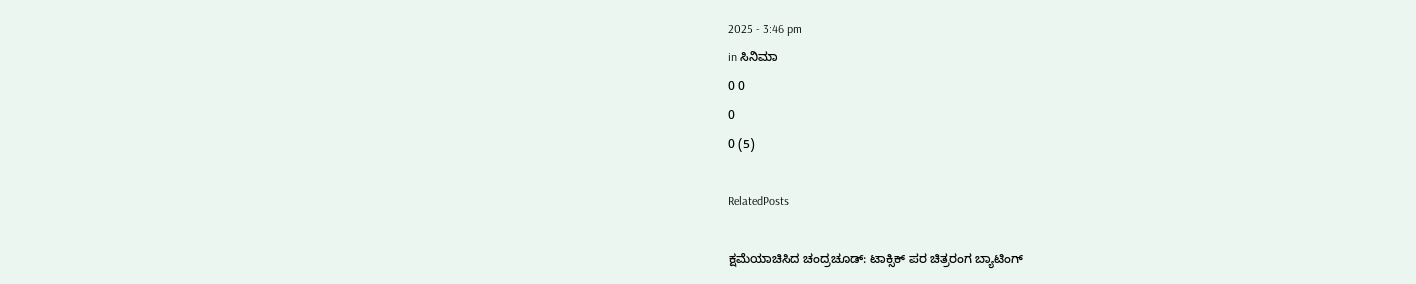2025 - 3:46 pm
in ಸಿನಿಮಾ
0 0
0
0 (5)

RelatedPosts

ಕ್ಷಮೆಯಾಚಿಸಿದ ಚಂದ್ರಚೂಡ್: ಟಾಕ್ಸಿಕ್ ಪರ ಚಿತ್ರರಂಗ ಬ್ಯಾಟಿಂಗ್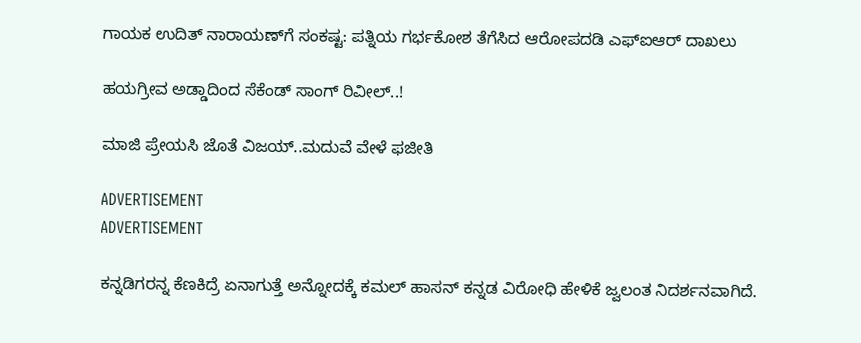ಗಾಯಕ ಉದಿತ್ ನಾರಾಯಣ್‌ಗೆ ಸಂಕಷ್ಟ: ಪತ್ನಿಯ ಗರ್ಭಕೋಶ ತೆಗೆಸಿದ ಆರೋಪದಡಿ ಎಫ್‌ಐಆರ್ ದಾಖಲು

ಹಯಗ್ರೀವ ಅಡ್ಡಾದಿಂದ ಸೆಕೆಂಡ್ ಸಾಂಗ್ ರಿವೀಲ್..!

ಮಾಜಿ ಪ್ರೇಯಸಿ ಜೊತೆ ವಿಜಯ್..ಮದುವೆ ವೇಳೆ ಫಜೀತಿ

ADVERTISEMENT
ADVERTISEMENT

ಕನ್ನಡಿಗರನ್ನ ಕೆಣಕಿದ್ರೆ ಏನಾಗುತ್ತೆ ಅನ್ನೋದಕ್ಕೆ ಕಮಲ್ ಹಾಸನ್ ಕನ್ನಡ ವಿರೋಧಿ ಹೇಳಿಕೆ ಜ್ವಲಂತ ನಿದರ್ಶನವಾಗಿದೆ.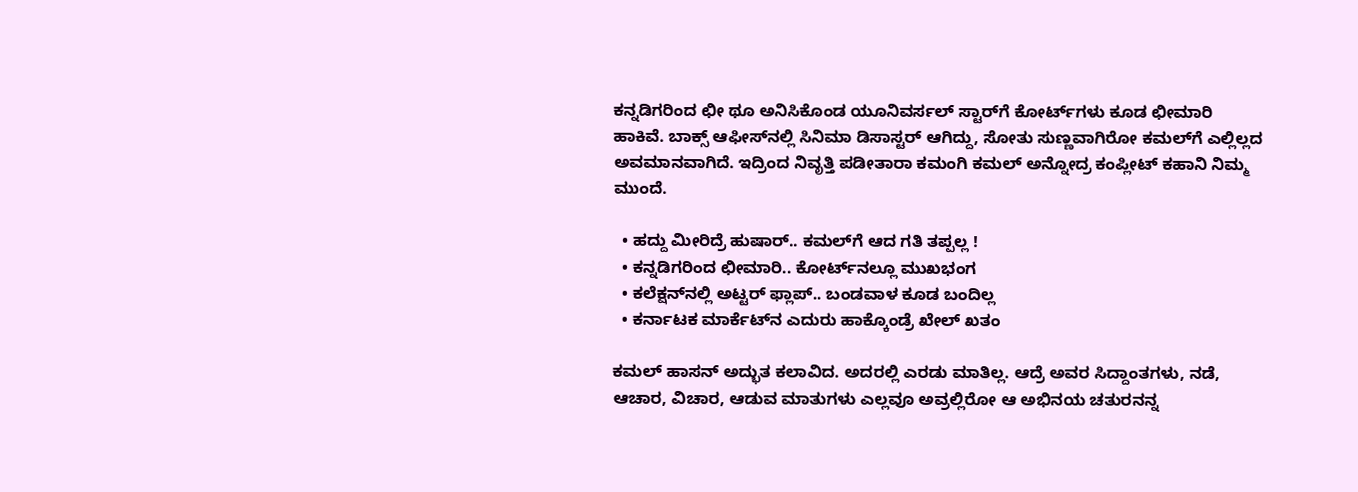ಕನ್ನಡಿಗರಿಂದ ಛೀ ಥೂ ಅನಿಸಿಕೊಂಡ ಯೂನಿವರ್ಸಲ್ ಸ್ಟಾರ್‌ಗೆ ಕೋರ್ಟ್‌ಗಳು ಕೂಡ ಛೀಮಾರಿ ಹಾಕಿವೆ. ಬಾಕ್ಸ್ ಆಫೀಸ್‌‌ನಲ್ಲಿ ಸಿನಿಮಾ ಡಿಸಾಸ್ಟರ್ ಆಗಿದ್ದು, ಸೋತು ಸುಣ್ಣವಾಗಿರೋ ಕಮಲ್‌ಗೆ ಎಲ್ಲಿಲ್ಲದ ಅವಮಾನವಾಗಿದೆ. ಇದ್ರಿಂದ ನಿವೃತ್ತಿ ಪಡೀತಾರಾ ಕಮಂಗಿ ಕಮಲ್ ಅನ್ನೋದ್ರ ಕಂಪ್ಲೀಟ್ ಕಹಾನಿ ನಿಮ್ಮ ಮುಂದೆ.

  • ಹದ್ದು ಮೀರಿದ್ರೆ ಹುಷಾರ್.. ಕಮಲ್‌ಗೆ ಆದ ಗತಿ ತಪ್ಪಲ್ಲ !
  • ಕನ್ನಡಿಗರಿಂದ ಛೀಮಾರಿ.. ಕೋರ್ಟ್‌ನಲ್ಲೂ ಮುಖಭಂಗ
  • ಕಲೆಕ್ಷನ್‌‌‌ನಲ್ಲಿ ಅಟ್ಟರ್ ಫ್ಲಾಪ್.. ಬಂಡವಾಳ ಕೂಡ ಬಂದಿಲ್ಲ
  • ಕರ್ನಾಟಕ ಮಾರ್ಕೆಟ್‌‌ನ ಎದುರು ಹಾಕ್ಕೊಂಡ್ರೆ ಖೇಲ್ ಖತಂ

ಕಮಲ್ ಹಾಸನ್ ಅದ್ಭುತ ಕಲಾವಿದ. ಅದರಲ್ಲಿ ಎರಡು ಮಾತಿಲ್ಲ. ಆದ್ರೆ ಅವರ ಸಿದ್ದಾಂತಗಳು, ನಡೆ, ಆಚಾರ, ವಿಚಾರ, ಆಡುವ ಮಾತುಗಳು ಎಲ್ಲವೂ ಅವ್ರಲ್ಲಿರೋ ಆ ಅಭಿನಯ ಚತುರನನ್ನ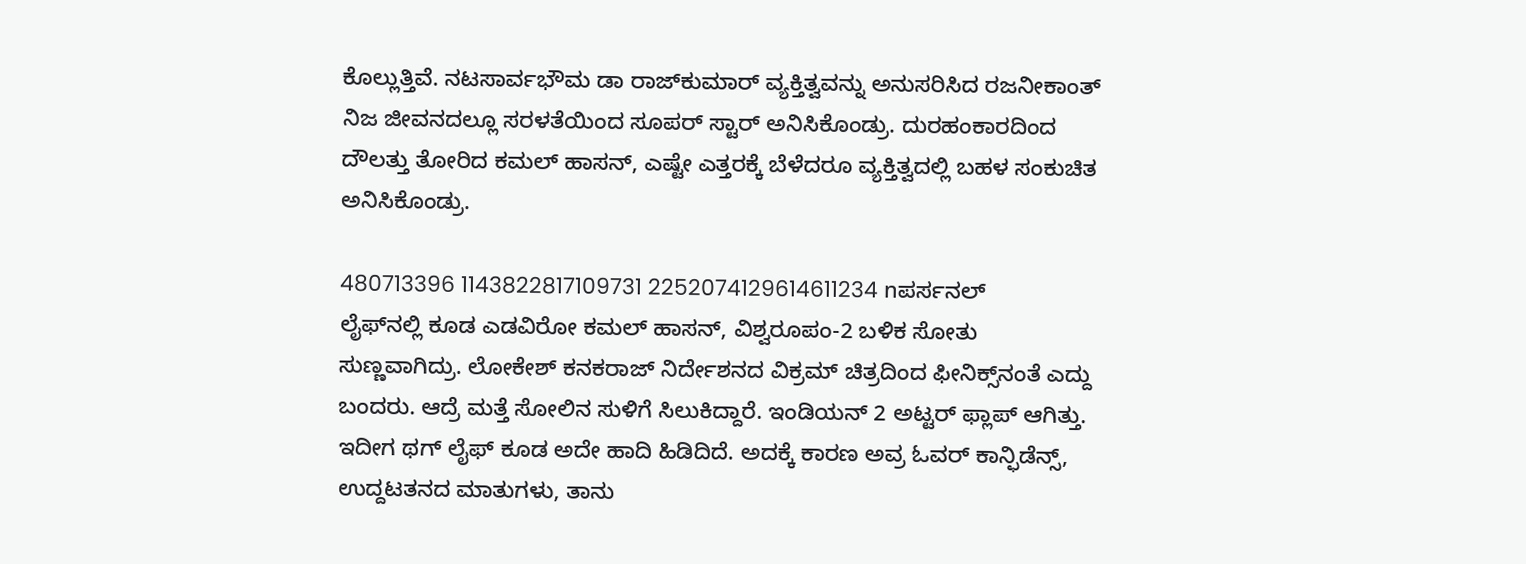ಕೊಲ್ಲುತ್ತಿವೆ. ನಟಸಾರ್ವಭೌಮ ಡಾ ರಾಜ್‌ಕುಮಾರ್‌ ವ್ಯಕ್ತಿತ್ವವನ್ನು ಅನುಸರಿಸಿದ ರಜನೀಕಾಂತ್ ನಿಜ ಜೀವನದಲ್ಲೂ ಸರಳತೆಯಿಂದ ಸೂಪರ್ ಸ್ಟಾರ್ ಅನಿಸಿಕೊಂಡ್ರು. ದುರಹಂಕಾರದಿಂದ ದೌಲತ್ತು ತೋರಿದ ಕಮಲ್ ಹಾಸನ್, ಎಷ್ಟೇ ಎತ್ತರಕ್ಕೆ ಬೆಳೆದರೂ ವ್ಯಕ್ತಿತ್ವದಲ್ಲಿ ಬಹಳ ಸಂಕುಚಿತ ಅನಿಸಿಕೊಂಡ್ರು.

480713396 1143822817109731 2252074129614611234 nಪರ್ಸನಲ್ ಲೈಫ್‌ನಲ್ಲಿ ಕೂಡ ಎಡವಿರೋ ಕಮಲ್ ಹಾಸನ್, ವಿಶ್ವರೂಪಂ-2 ಬಳಿಕ ಸೋತು ಸುಣ್ಣವಾಗಿದ್ರು. ಲೋಕೇಶ್ ಕನಕರಾಜ್ ನಿರ್ದೇಶನದ ವಿಕ್ರಮ್‌ ಚಿತ್ರದಿಂದ ಫೀನಿಕ್ಸ್‌ನಂತೆ ಎದ್ದು ಬಂದರು. ಆದ್ರೆ ಮತ್ತೆ ಸೋಲಿನ ಸುಳಿಗೆ ಸಿಲುಕಿದ್ದಾರೆ. ಇಂಡಿಯನ್ 2 ಅಟ್ಟರ್ ಫ್ಲಾಪ್ ಆಗಿತ್ತು. ಇದೀಗ ಥಗ್ ಲೈಫ್ ಕೂಡ ಅದೇ ಹಾದಿ ಹಿಡಿದಿದೆ. ಅದಕ್ಕೆ ಕಾರಣ ಅವ್ರ ಓವರ್ ಕಾನ್ಫಿಡೆನ್ಸ್, ಉದ್ದಟತನದ ಮಾತುಗಳು, ತಾನು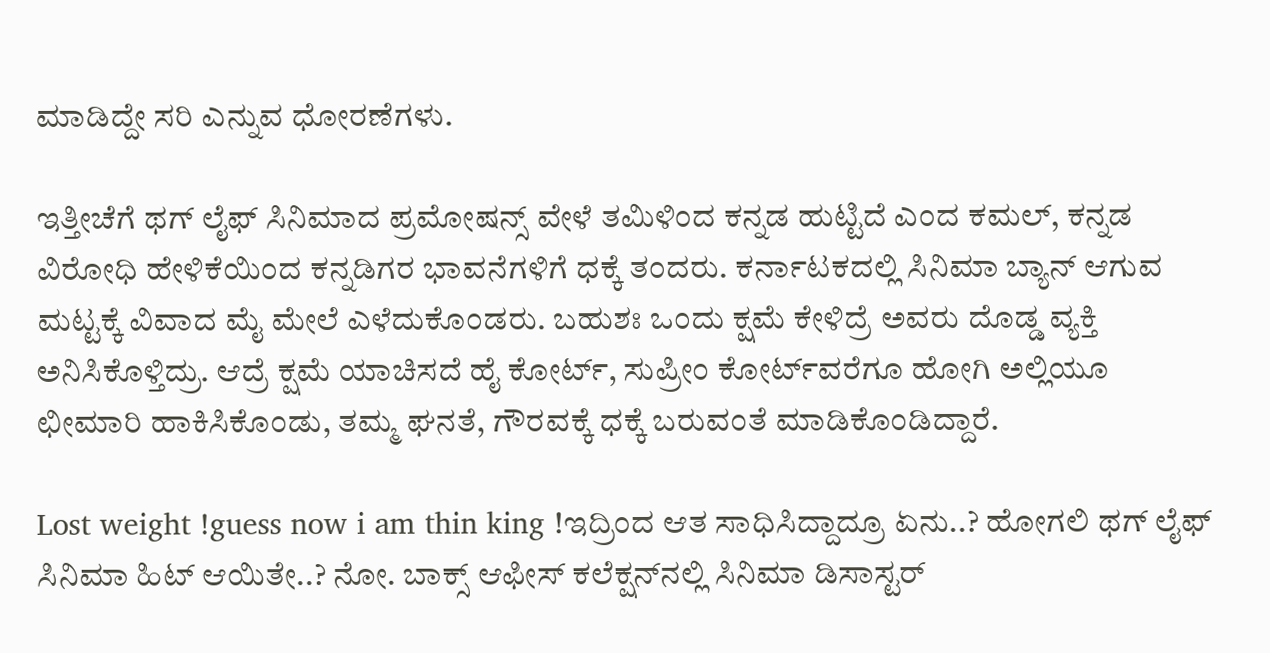ಮಾಡಿದ್ದೇ ಸರಿ ಎನ್ನುವ ಧೋರಣೆಗಳು.

ಇತ್ತೀಚೆಗೆ ಥಗ್ ಲೈಫ್ ಸಿನಿಮಾದ ಪ್ರಮೋಷನ್ಸ್ ವೇಳೆ ತಮಿಳಿಂದ ಕನ್ನಡ ಹುಟ್ಟಿದೆ ಎಂದ ಕಮಲ್, ಕನ್ನಡ ವಿರೋಧಿ ಹೇಳಿಕೆಯಿಂದ ಕನ್ನಡಿಗರ ಭಾವನೆಗಳಿಗೆ ಧಕ್ಕೆ ತಂದರು. ಕರ್ನಾಟಕದಲ್ಲಿ ಸಿನಿಮಾ ಬ್ಯಾನ್ ಆಗುವ ಮಟ್ಟಕ್ಕೆ ವಿವಾದ ಮೈ ಮೇಲೆ ಎಳೆದುಕೊಂಡರು. ಬಹುಶಃ ಒಂದು ಕ್ಷಮೆ ಕೇಳಿದ್ರೆ ಅವರು ದೊಡ್ಡ ವ್ಯಕ್ತಿ ಅನಿಸಿಕೊಳ್ತಿದ್ರು. ಆದ್ರೆ ಕ್ಷಮೆ ಯಾಚಿಸದೆ ಹೈ ಕೋರ್ಟ್‌, ಸುಪ್ರೀಂ ಕೋರ್ಟ್‌ವರೆಗೂ ಹೋಗಿ ಅಲ್ಲಿಯೂ ಛೀಮಾರಿ ಹಾಕಿಸಿಕೊಂಡು, ತಮ್ಮ ಘನತೆ, ಗೌರವಕ್ಕೆ ಧಕ್ಕೆ ಬರುವಂತೆ ಮಾಡಿಕೊಂಡಿದ್ದಾರೆ.

Lost weight !guess now i am thin king !ಇದ್ರಿಂದ ಆತ ಸಾಧಿಸಿದ್ದಾದ್ರೂ ಏನು..? ಹೋಗಲಿ ಥಗ್ ಲೈಫ್ ಸಿನಿಮಾ ಹಿಟ್ ಆಯಿತೇ..? ನೋ. ಬಾಕ್ಸ್ ಆಫೀಸ್‌‌ ಕಲೆಕ್ಷನ್‌ನಲ್ಲಿ ಸಿನಿಮಾ ಡಿಸಾಸ್ಟರ್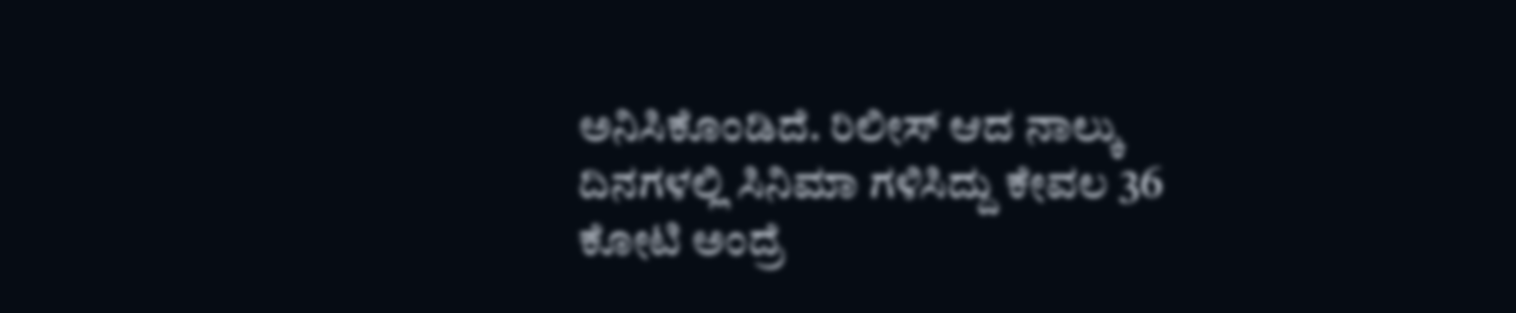ಅನಿಸಿಕೊಂಡಿದೆ. ರಿಲೀಸ್ ಆದ ನಾಲ್ಕು ದಿನಗಳಲ್ಲಿ ಸಿನಿಮಾ ಗಳಿಸಿದ್ದು ಕೇವಲ 36 ಕೋಟಿ ಅಂದ್ರೆ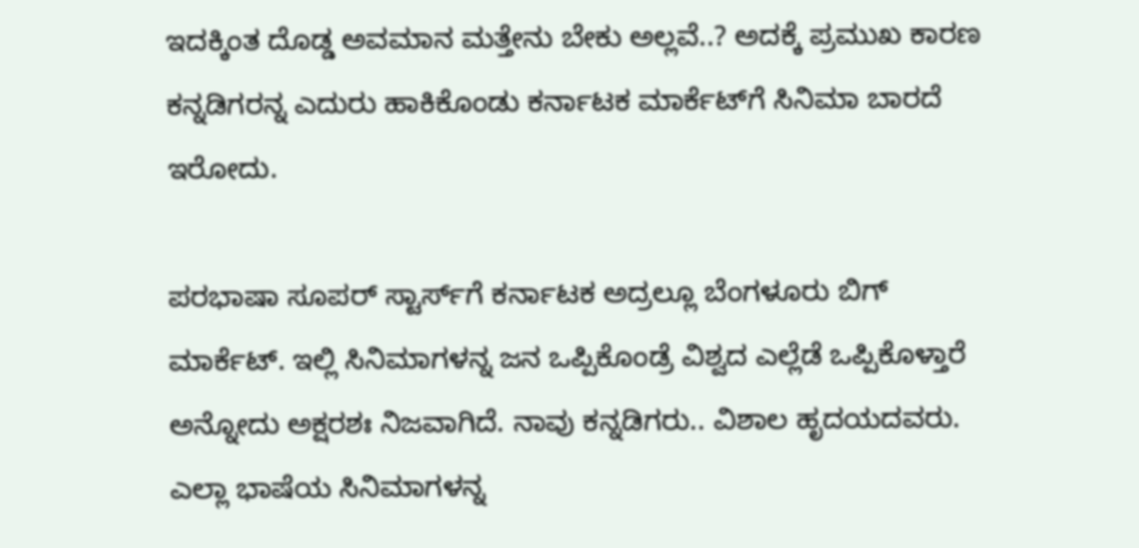ಇದಕ್ಕಿಂತ ದೊಡ್ಡ ಅವಮಾನ ಮತ್ತೇನು ಬೇಕು ಅಲ್ಲವೆ..? ಅದಕ್ಕೆ ಪ್ರಮುಖ ಕಾರಣ ಕನ್ನಡಿಗರನ್ನ ಎದುರು ಹಾಕಿಕೊಂಡು ಕರ್ನಾಟಕ ಮಾರ್ಕೆಟ್‌ಗೆ ಸಿನಿಮಾ ಬಾರದೆ ಇರೋದು.

ಪರಭಾಷಾ ಸೂಪರ್ ಸ್ಟಾರ್ಸ್‌ಗೆ ಕರ್ನಾಟಕ ಅದ್ರಲ್ಲೂ ಬೆಂಗಳೂರು ಬಿಗ್ ಮಾರ್ಕೆಟ್. ಇಲ್ಲಿ ಸಿನಿಮಾಗಳನ್ನ ಜನ ಒಪ್ಪಿಕೊಂಡ್ರೆ ವಿಶ್ವದ ಎಲ್ಲೆಡೆ ಒಪ್ಪಿಕೊಳ್ತಾರೆ ಅನ್ನೋದು ಅಕ್ಷರಶಃ ನಿಜವಾಗಿದೆ. ನಾವು ಕನ್ನಡಿಗರು.. ವಿಶಾಲ ಹೃದಯದವರು. ಎಲ್ಲಾ ಭಾಷೆಯ ಸಿನಿಮಾಗಳನ್ನ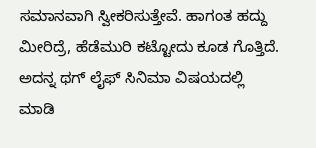ಸಮಾನವಾಗಿ ಸ್ವೀಕರಿಸುತ್ತೇವೆ. ಹಾಗಂತ ಹದ್ದು ಮೀರಿದ್ರೆ, ಹೆಡೆಮುರಿ ಕಟ್ಟೋದು ಕೂಡ ಗೊತ್ತಿದೆ. ಅದನ್ನ ಥಗ್ ಲೈಫ್ ಸಿನಿಮಾ ವಿಷಯದಲ್ಲಿ ಮಾಡಿ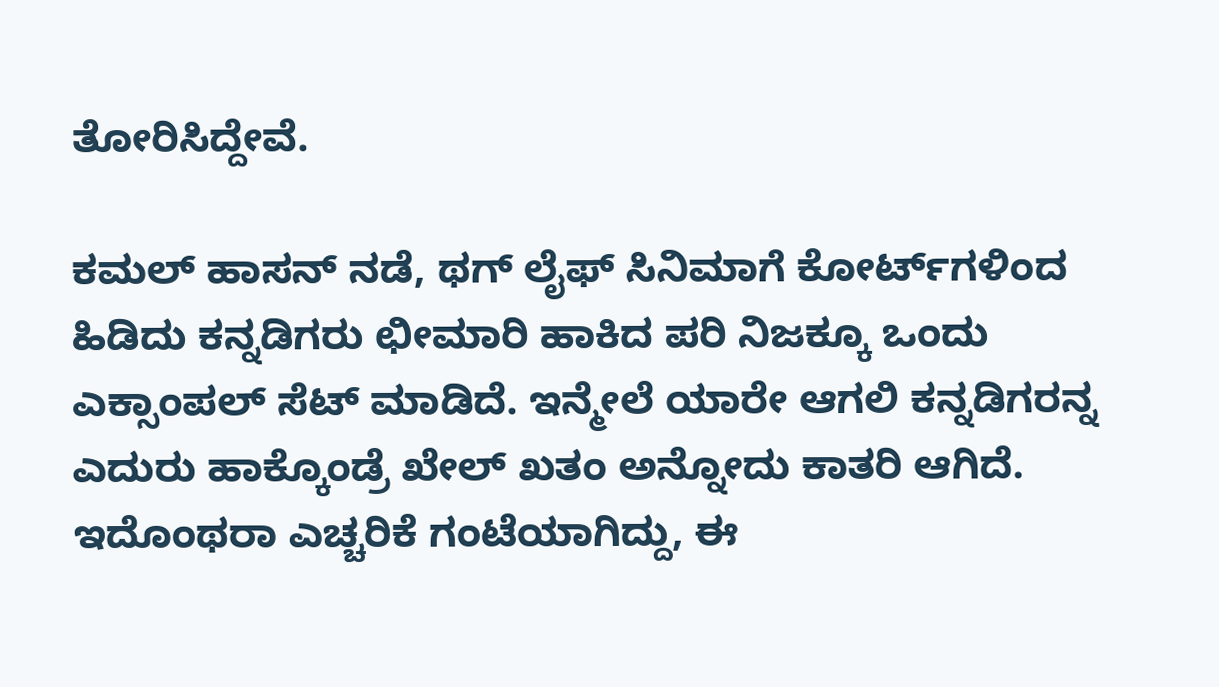ತೋರಿಸಿದ್ದೇವೆ.

ಕಮಲ್ ಹಾಸನ್ ನಡೆ, ಥಗ್ ಲೈಫ್ ಸಿನಿಮಾಗೆ ಕೋರ್ಟ್‌ಗಳಿಂದ ಹಿಡಿದು ಕನ್ನಡಿಗರು ಛೀಮಾರಿ ಹಾಕಿದ ಪರಿ ನಿಜಕ್ಕೂ ಒಂದು ಎಕ್ಸಾಂಪಲ್ ಸೆಟ್ ಮಾಡಿದೆ. ಇನ್ಮೇಲೆ ಯಾರೇ ಆಗಲಿ ಕನ್ನಡಿಗರನ್ನ ಎದುರು ಹಾಕ್ಕೊಂಡ್ರೆ ಖೇಲ್ ಖತಂ ಅನ್ನೋದು ಕಾತರಿ ಆಗಿದೆ. ಇದೊಂಥರಾ ಎಚ್ಚರಿಕೆ ಗಂಟೆಯಾಗಿದ್ದು, ಈ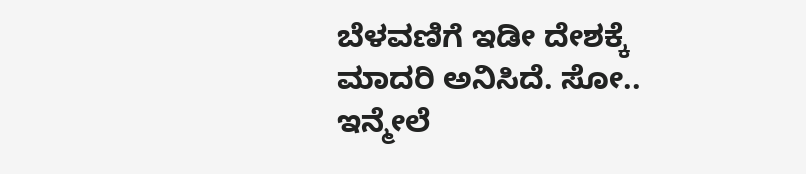ಬೆಳವಣಿಗೆ ಇಡೀ ದೇಶಕ್ಕೆ ಮಾದರಿ ಅನಿಸಿದೆ. ಸೋ.. ಇನ್ಮೇಲೆ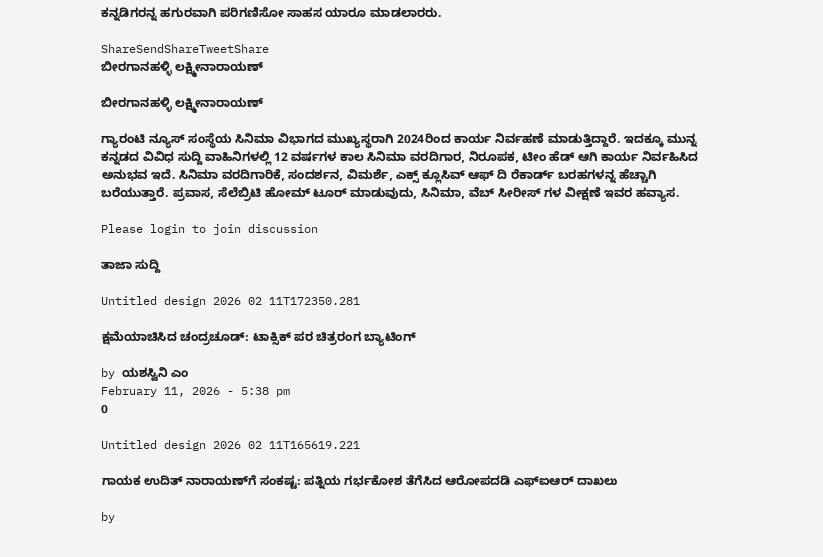ಕನ್ನಡಿಗರನ್ನ ಹಗುರವಾಗಿ ಪರಿಗಣಿಸೋ ಸಾಹಸ ಯಾರೂ ಮಾಡಲಾರರು.

ShareSendShareTweetShare
ಬೀರಗಾನಹಳ್ಳಿ ಲಕ್ಷ್ಮೀನಾರಾಯಣ್

ಬೀರಗಾನಹಳ್ಳಿ ಲಕ್ಷ್ಮೀನಾರಾಯಣ್

ಗ್ಯಾರಂಟಿ ನ್ಯೂಸ್ ಸಂಸ್ಥೆಯ ಸಿನಿಮಾ ವಿಭಾಗದ ಮುಖ್ಯಸ್ಥರಾಗಿ 2024ರಿಂದ ಕಾರ್ಯ ನಿರ್ವಹಣೆ ಮಾಡುತ್ತಿದ್ದಾರೆ. ಇದಕ್ಕೂ ಮುನ್ನ ಕನ್ನಡದ ವಿವಿಧ ಸುದ್ದಿ ವಾಹಿನಿಗಳಲ್ಲಿ 12 ವರ್ಷಗಳ ಕಾಲ ಸಿನಿಮಾ ವರದಿಗಾರ, ನಿರೂಪಕ, ಟೀಂ ಹೆಡ್ ಆಗಿ ಕಾರ್ಯ ನಿರ್ವಹಿಸಿದ ಅನುಭವ ಇದೆ. ಸಿನಿಮಾ ವರದಿಗಾರಿಕೆ, ಸಂದರ್ಶನ, ವಿಮರ್ಶೆ, ಎಕ್ಸ್ ಕ್ಲೂಸಿವ್ ಆಫ್ ದಿ ರೆಕಾರ್ಡ್ ಬರಹಗಳನ್ನ ಹೆಚ್ಚಾಗಿ ಬರೆಯುತ್ತಾರೆ. ಪ್ರವಾಸ, ಸೆಲೆಬ್ರಿಟಿ ಹೋಮ್ ಟೂರ್ ಮಾಡುವುದು, ಸಿನಿಮಾ, ವೆಬ್ ಸೀರೀಸ್ ಗಳ ವೀಕ್ಷಣೆ ಇವರ ಹವ್ಯಾಸ.

Please login to join discussion

ತಾಜಾ ಸುದ್ದಿ

Untitled design 2026 02 11T172350.281

ಕ್ಷಮೆಯಾಚಿಸಿದ ಚಂದ್ರಚೂಡ್: ಟಾಕ್ಸಿಕ್ ಪರ ಚಿತ್ರರಂಗ ಬ್ಯಾಟಿಂಗ್

by ಯಶಸ್ವಿನಿ ಎಂ
February 11, 2026 - 5:38 pm
0

Untitled design 2026 02 11T165619.221

ಗಾಯಕ ಉದಿತ್ ನಾರಾಯಣ್‌ಗೆ ಸಂಕಷ್ಟ: ಪತ್ನಿಯ ಗರ್ಭಕೋಶ ತೆಗೆಸಿದ ಆರೋಪದಡಿ ಎಫ್‌ಐಆರ್ ದಾಖಲು

by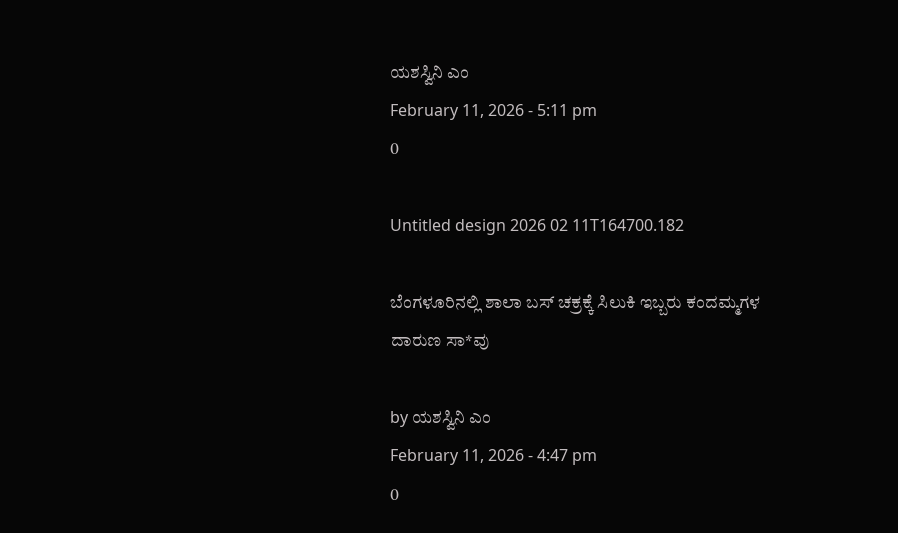ಯಶಸ್ವಿನಿ ಎಂ
February 11, 2026 - 5:11 pm
0

Untitled design 2026 02 11T164700.182

ಬೆಂಗಳೂರಿನಲ್ಲಿ ಶಾಲಾ ಬಸ್ ಚಕ್ರಕ್ಕೆ ಸಿಲುಕಿ ಇಬ್ಬರು ಕಂದಮ್ಮಗಳ ದಾರುಣ ಸಾ*ವು

by ಯಶಸ್ವಿನಿ ಎಂ
February 11, 2026 - 4:47 pm
0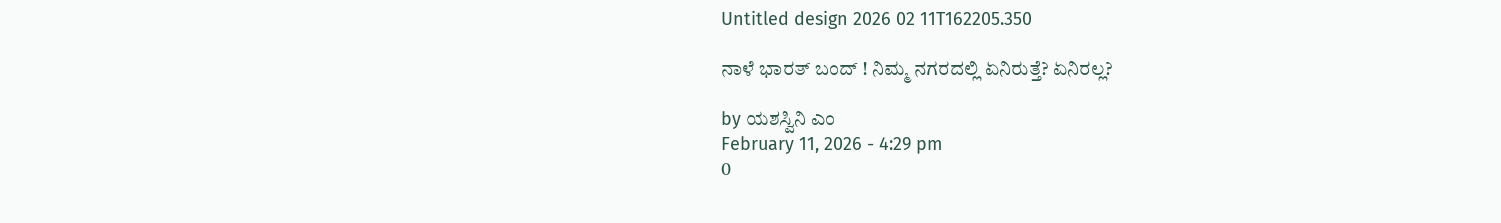Untitled design 2026 02 11T162205.350

ನಾಳೆ ಭಾರತ್ ಬಂದ್ ! ನಿಮ್ಮ ನಗರದಲ್ಲಿ ಏನಿರುತ್ತೆ? ಏನಿರಲ್ಲ?

by ಯಶಸ್ವಿನಿ ಎಂ
February 11, 2026 - 4:29 pm
0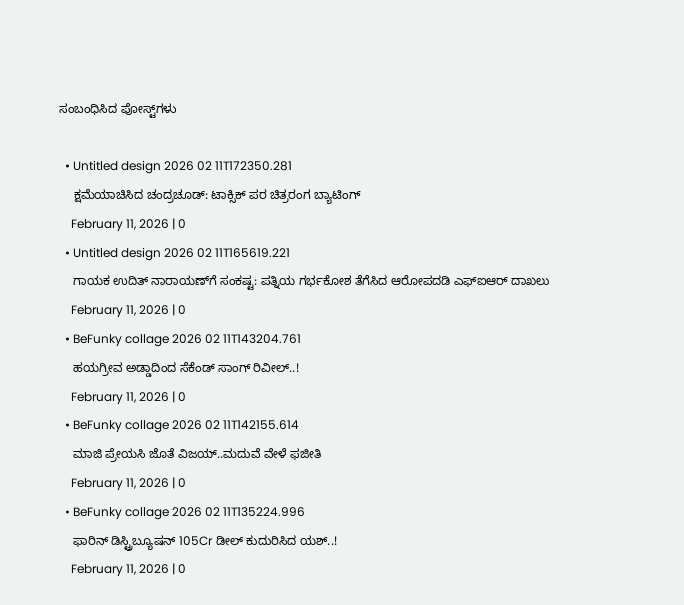ಸಂಬಂಧಿಸಿದ ಪೋಸ್ಟ್‌ಗಳು

  • Untitled design 2026 02 11T172350.281
    ಕ್ಷಮೆಯಾಚಿಸಿದ ಚಂದ್ರಚೂಡ್: ಟಾಕ್ಸಿಕ್ ಪರ ಚಿತ್ರರಂಗ ಬ್ಯಾಟಿಂಗ್
    February 11, 2026 | 0
  • Untitled design 2026 02 11T165619.221
    ಗಾಯಕ ಉದಿತ್ ನಾರಾಯಣ್‌ಗೆ ಸಂಕಷ್ಟ: ಪತ್ನಿಯ ಗರ್ಭಕೋಶ ತೆಗೆಸಿದ ಆರೋಪದಡಿ ಎಫ್‌ಐಆರ್ ದಾಖಲು
    February 11, 2026 | 0
  • BeFunky collage 2026 02 11T143204.761
    ಹಯಗ್ರೀವ ಅಡ್ಡಾದಿಂದ ಸೆಕೆಂಡ್ ಸಾಂಗ್ ರಿವೀಲ್..!
    February 11, 2026 | 0
  • BeFunky collage 2026 02 11T142155.614
    ಮಾಜಿ ಪ್ರೇಯಸಿ ಜೊತೆ ವಿಜಯ್..ಮದುವೆ ವೇಳೆ ಫಜೀತಿ
    February 11, 2026 | 0
  • BeFunky collage 2026 02 11T135224.996
    ಫಾರಿನ್ ಡಿಸ್ಟ್ರಿಬ್ಯೂಷನ್‌‌ 105Cr ಡೀಲ್ ಕುದುರಿಸಿದ ಯಶ್..!
    February 11, 2026 | 0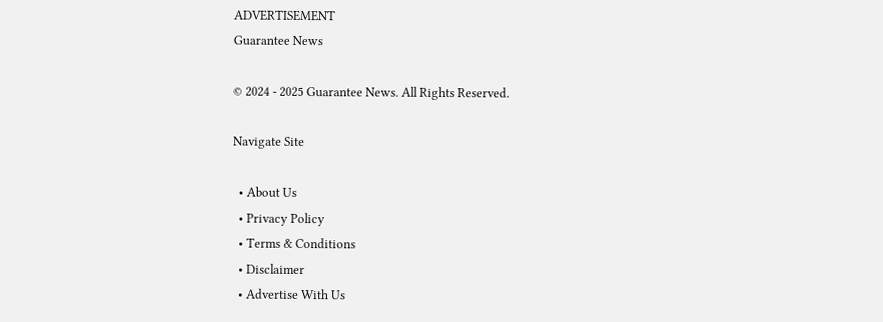ADVERTISEMENT
Guarantee News

© 2024 - 2025 Guarantee News. All Rights Reserved.

Navigate Site

  • About Us
  • Privacy Policy
  • Terms & Conditions
  • Disclaimer
  • Advertise With Us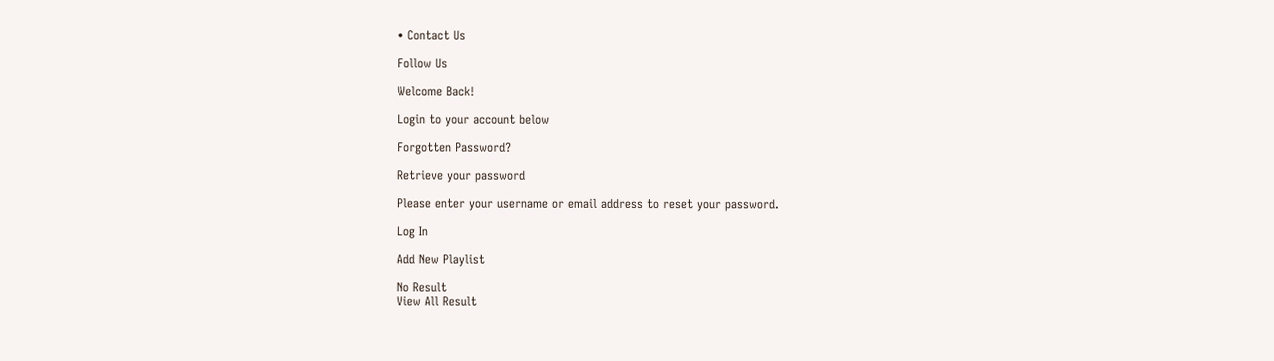• Contact Us

Follow Us

Welcome Back!

Login to your account below

Forgotten Password?

Retrieve your password

Please enter your username or email address to reset your password.

Log In

Add New Playlist

No Result
View All Result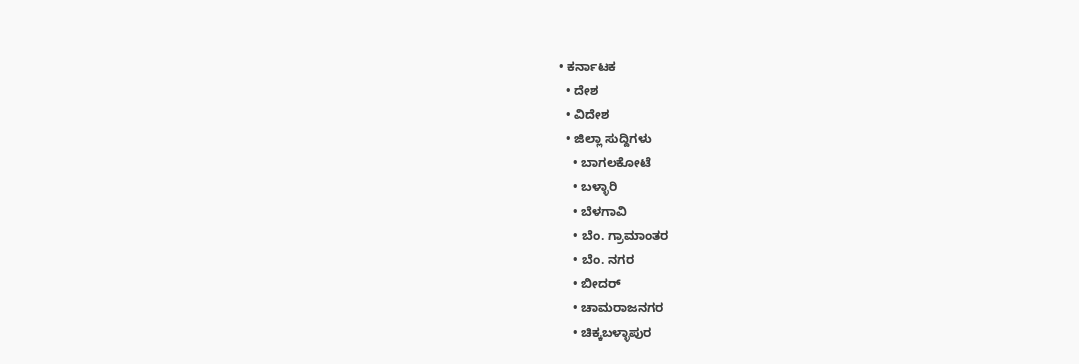• ಕರ್ನಾಟಕ
  • ದೇಶ
  • ವಿದೇಶ
  • ಜಿಲ್ಲಾ ಸುದ್ದಿಗಳು
    • ಬಾಗಲಕೋಟೆ
    • ಬಳ್ಳಾರಿ
    • ಬೆಳಗಾವಿ
    • ಬೆಂ. ಗ್ರಾಮಾಂತರ
    • ಬೆಂ. ನಗರ
    • ಬೀದರ್
    • ಚಾಮರಾಜನಗರ
    • ಚಿಕ್ಕಬಳ್ಳಾಪುರ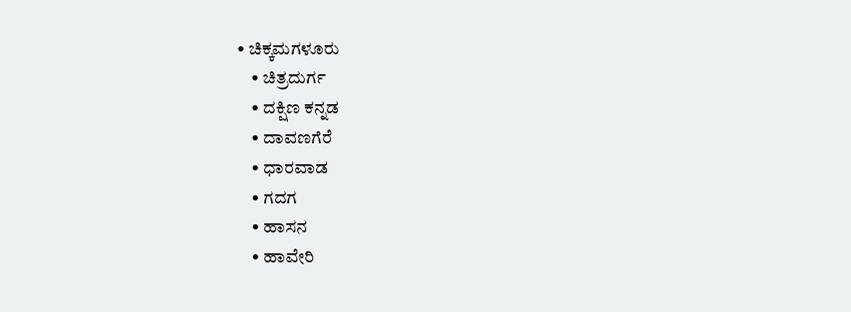• ಚಿಕ್ಕಮಗಳೂರು
    • ಚಿತ್ರದುರ್ಗ
    • ದಕ್ಷಿಣ ಕನ್ನಡ
    • ದಾವಣಗೆರೆ
    • ಧಾರವಾಡ
    • ಗದಗ
    • ಹಾಸನ
    • ಹಾವೇರಿ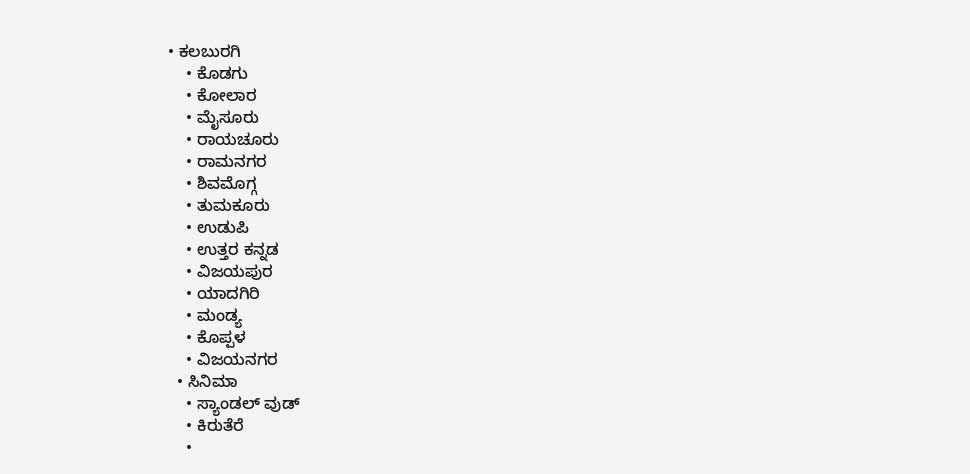• ಕಲಬುರಗಿ
    • ಕೊಡಗು
    • ಕೋಲಾರ
    • ಮೈಸೂರು
    • ರಾಯಚೂರು
    • ರಾಮನಗರ
    • ಶಿವಮೊಗ್ಗ
    • ತುಮಕೂರು
    • ಉಡುಪಿ
    • ಉತ್ತರ ಕನ್ನಡ
    • ವಿಜಯಪುರ
    • ಯಾದಗಿರಿ
    • ಮಂಡ್ಯ
    • ಕೊಪ್ಪಳ
    • ವಿಜಯನಗರ
  • ಸಿನಿಮಾ
    • ಸ್ಯಾಂಡಲ್ ವುಡ್
    • ಕಿರುತೆರೆ
    •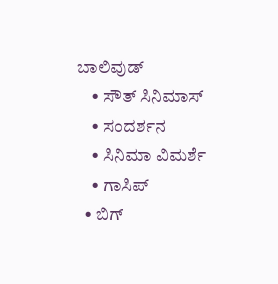ಬಾಲಿವುಡ್
    • ಸೌತ್ ಸಿನಿಮಾಸ್
    • ಸಂದರ್ಶನ
    • ಸಿನಿಮಾ ವಿಮರ್ಶೆ
    • ಗಾಸಿಪ್
  • ಬಿಗ್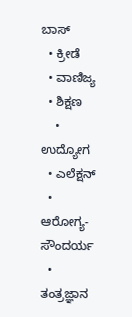ಬಾಸ್
  • ಕ್ರೀಡೆ
  • ವಾಣಿಜ್ಯ
  • ಶಿಕ್ಷಣ
    • ಉದ್ಯೋಗ
  • ಎಲೆಕ್ಷನ್
  • ಆರೋಗ್ಯ-ಸೌಂದರ್ಯ
  • ತಂತ್ರಜ್ಞಾನ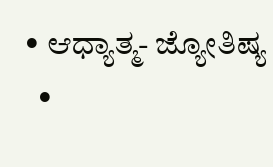• ಆಧ್ಯಾತ್ಮ- ಜ್ಯೋತಿಷ್ಯ
  •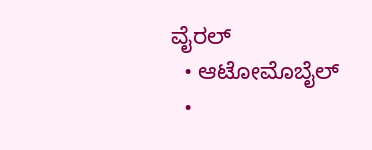ವೈರಲ್
  • ಆಟೋಮೊಬೈಲ್
  •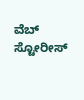ವೆಬ್ ಸ್ಟೋರೀಸ್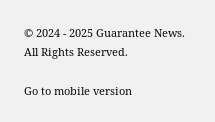© 2024 - 2025 Guarantee News. All Rights Reserved.

Go to mobile version